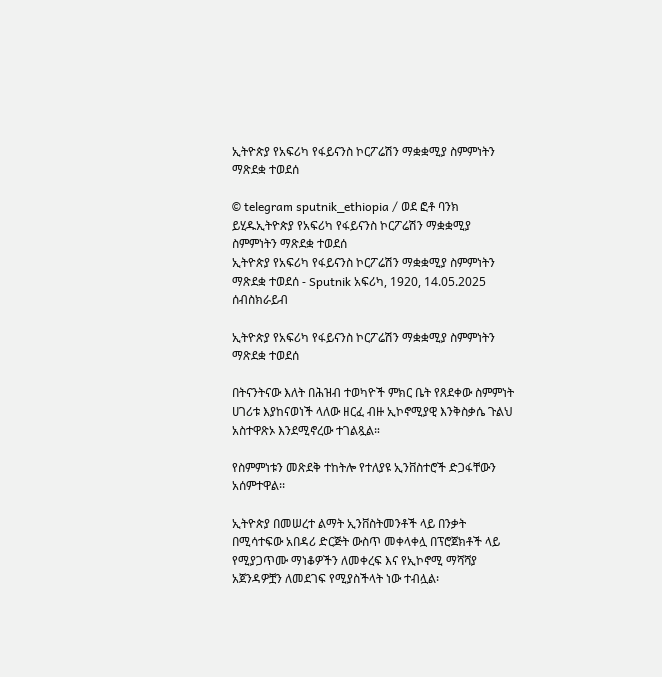ኢትዮጵያ የአፍሪካ የፋይናንስ ኮርፖሬሽን ማቋቋሚያ ስምምነትን ማጽደቋ ተወደሰ

© telegram sputnik_ethiopia / ወደ ፎቶ ባንክ ይሂዱኢትዮጵያ የአፍሪካ የፋይናንስ ኮርፖሬሽን ማቋቋሚያ ስምምነትን ማጽደቋ ተወደሰ
ኢትዮጵያ የአፍሪካ የፋይናንስ ኮርፖሬሽን ማቋቋሚያ ስምምነትን ማጽደቋ ተወደሰ - Sputnik አፍሪካ, 1920, 14.05.2025
ሰብስክራይብ

ኢትዮጵያ የአፍሪካ የፋይናንስ ኮርፖሬሽን ማቋቋሚያ ስምምነትን ማጽደቋ ተወደሰ

በትናንትናው እለት በሕዝብ ተወካዮች ምክር ቤት የጸደቀው ስምምነት ሀገሪቱ እያከናወነች ላለው ዘርፈ ብዙ ኢኮኖሚያዊ እንቅስቃሴ ጉልህ አስተዋጽኦ እንደሚኖረው ተገልጿል።

የስምምነቱን መጽደቅ ተከትሎ የተለያዩ ኢንቨስተሮች ድጋፋቸውን አሰምተዋል፡፡

ኢትዮጵያ በመሠረተ ልማት ኢንቨስትመንቶች ላይ በንቃት በሚሳተፍው አበዳሪ ድርጅት ውስጥ መቀላቀሏ በፕሮጀክቶች ላይ የሚያጋጥሙ ማነቆዎችን ለመቀረፍ እና የኢኮኖሚ ማሻሻያ አጀንዳዎቿን ለመደገፍ የሚያስችላት ነው ተብሏል፡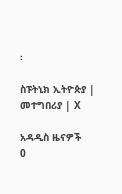፡

ስፑትኒክ ኢትዮጵያ | መተግበሪያ | X

አዳዲስ ዜናዎች
0